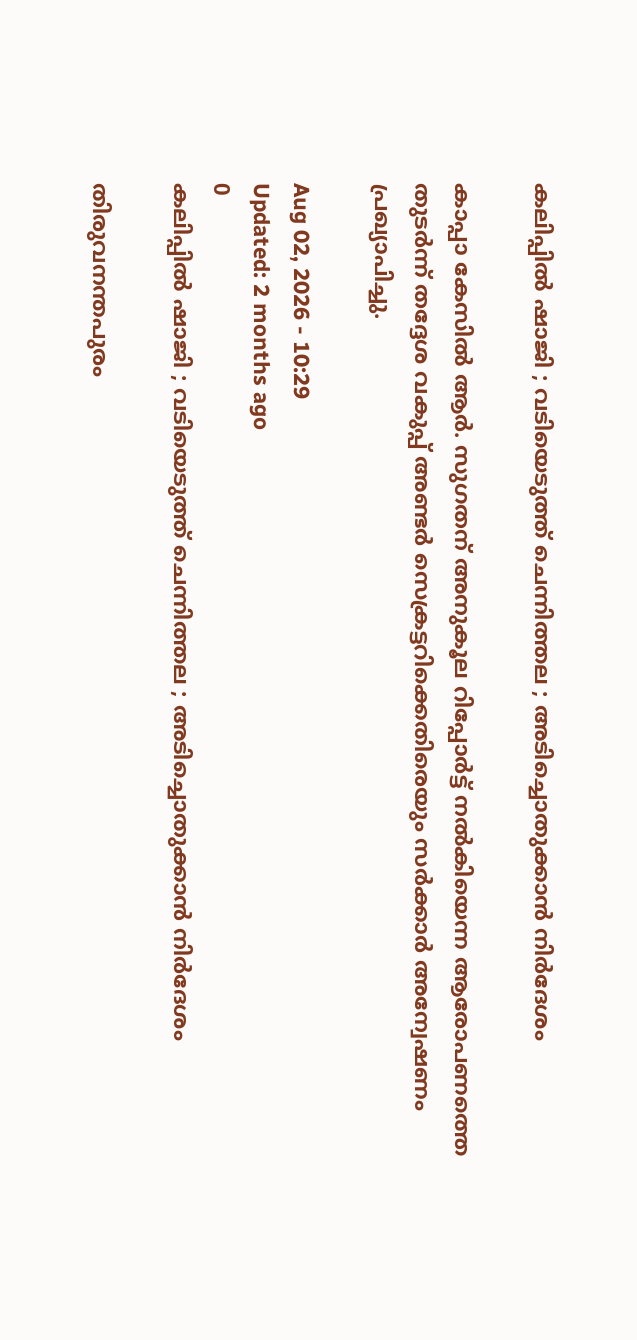കലിപ്പിൽ ഷാജി ; വടിയെടുത്ത് ചെന്നിത്തല ; അടിച്ചൊതുക്കാൻ നിർദേശം

കാപ്പാ കേസിൽ ആർ. സുഗതന് അനുകൂല റിപ്പോർട്ട് നൽകിയെന്ന ആരോപണത്തെ തുടർന്ന് തദ്ദേശ വകുപ്പ് അണ്ടർ സെക്രട്ടറിക്കെതിരെയും സർക്കാർ അന്വേഷണം പ്രഖ്യാപിച്ചു.

Aug 02, 2026 - 10:29
Updated: 2 months ago
0
കലിപ്പിൽ ഷാജി ; വടിയെടുത്ത് ചെന്നിത്തല ; അടിച്ചൊതുക്കാൻ നിർദേശം

തിരുവനന്തപുരം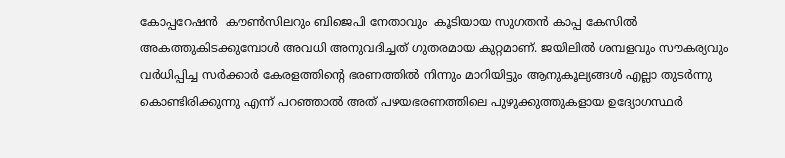കോപ്പറേഷൻ  കൗൺസിലറും ബിജെപി നേതാവും  കൂടിയായ സുഗതൻ കാപ്പ കേസിൽ അകത്തുകിടക്കുമ്പോൾ അവധി അനുവദിച്ചത് ഗുതരമായ കുറ്റമാണ്. ജയിലിൽ ശമ്പളവും സൗകര്യവും വർധിപ്പിച്ച സർക്കാർ കേരളത്തിന്റെ ഭരണത്തിൽ നിന്നും മാറിയിട്ടും ആനുകൂല്യങ്ങൾ എല്ലാ തുടർന്നു കൊണ്ടിരിക്കുന്നു എന്ന് പറഞ്ഞാൽ അത് പഴയഭരണത്തിലെ പുഴുക്കുത്തുകളായ ഉദ്യോഗസ്ഥർ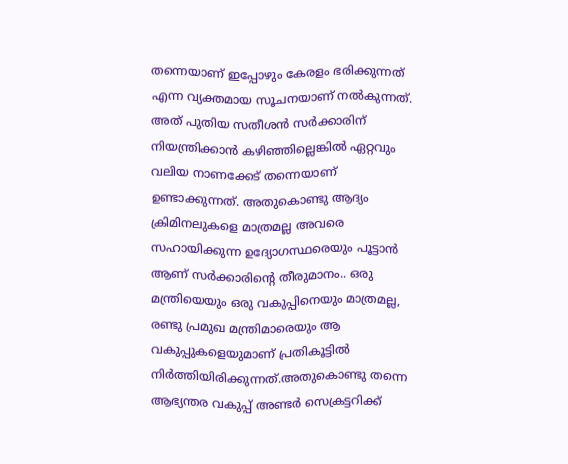തന്നെയാണ് ഇപ്പോഴും കേരളം ഭരിക്കുന്നത് എന്ന വ്യക്തമായ സൂചനയാണ് നൽകുന്നത്. അത് പുതിയ സതീശൻ സർക്കാരിന് നിയന്ത്രിക്കാൻ കഴിഞ്ഞില്ലെങ്കിൽ ഏറ്റവും വലിയ നാണക്കേട് തന്നെയാണ് ഉണ്ടാക്കുന്നത്. അതുകൊണ്ടു ആദ്യം ക്രിമിനലുകളെ മാത്രമല്ല അവരെ സഹായിക്കുന്ന ഉദ്യോഗസ്ഥരെയും പൂട്ടാൻ ആണ് സർക്കാരിന്റെ തീരുമാനം.. ഒരു മന്ത്രിയെയും ഒരു വകുപ്പിനെയും മാത്രമല്ല, രണ്ടു പ്രമുഖ മന്ത്രിമാരെയും ആ വകുപ്പുകളെയുമാണ് പ്രതികൂട്ടിൽ നിർത്തിയിരിക്കുന്നത്.അതുകൊണ്ടു തന്നെ ആഭ്യന്തര വകുപ്പ് അണ്ടർ സെക്രട്ടറിക്ക്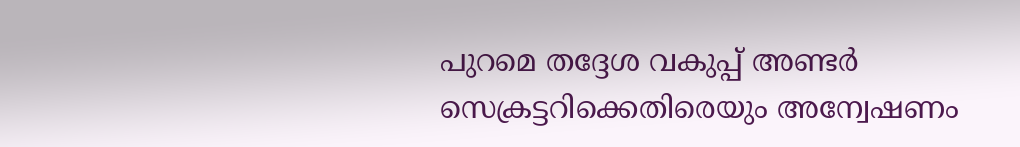പുറമെ തദ്ദേശ വകുപ്പ് അണ്ടർ സെക്രട്ടറിക്കെതിരെയും അന്വേഷണം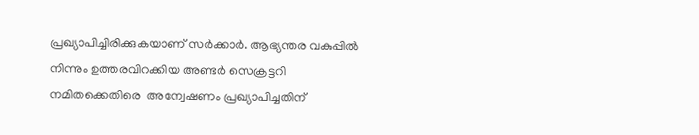പ്രഖ്യാപിച്ചിരിക്കുകയാണ് സർക്കാർ. ആഭ്യന്തര വകുപ്പിൽ നിന്നും ഉത്തരവിറക്കിയ അണ്ടർ സെക്രട്ടറി നമിതക്കെതിരെ  അന്വേഷണം പ്രഖ്യാപിച്ചതിന്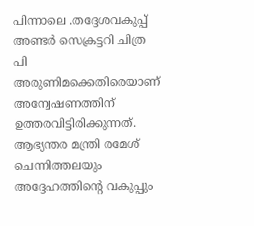പിന്നാലെ .തദ്ദേശവകുപ്പ് അണ്ടർ സെക്രട്ടറി ചിത്ര പി അരുണിമക്കെതിരെയാണ് അന്വേഷണത്തിന് ഉത്തരവിട്ടിരിക്കുന്നത്. ആഭ്യന്തര മന്ത്രി രമേശ് ചെന്നിത്തലയും അദ്ദേഹത്തിന്റെ വകുപ്പും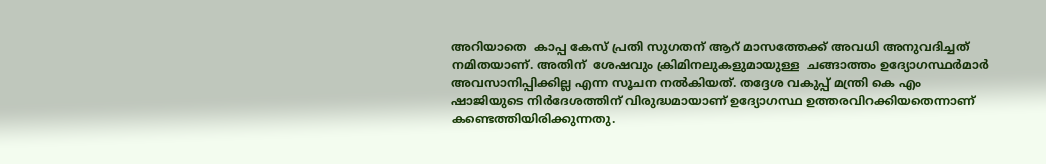അറിയാതെ  കാപ്പ കേസ് പ്രതി സുഗതന് ആറ് മാസത്തേക്ക് അവധി അനുവദിച്ചത് നമിതയാണ്. അതിന്  ശേഷവും ക്രിമിനലുകളുമായുള്ള  ചങ്ങാത്തം ഉദ്യോഗസ്ഥർമാർ അവസാനിപ്പിക്കില്ല എന്ന സൂചന നൽകിയത്. തദ്ദേശ വകുപ്പ് മന്ത്രി കെ എം ഷാജിയുടെ നിർദേശത്തിന് വിരുദ്ധമായാണ് ഉദ്യോഗസ്ഥ ഉത്തരവിറക്കിയതെന്നാണ് കണ്ടെത്തിയിരിക്കുന്നതു.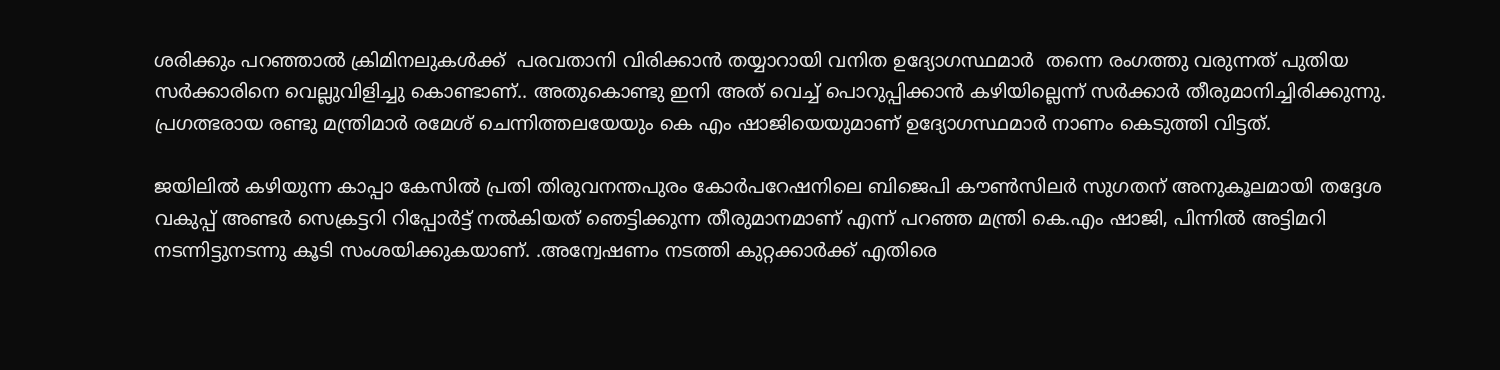ശരിക്കും പറഞ്ഞാൽ ക്രിമിനലുകൾക്ക്  പരവതാനി വിരിക്കാൻ തയ്യാറായി വനിത ഉദ്യോഗസ്ഥമാർ  തന്നെ രംഗത്തു വരുന്നത് പുതിയ സർക്കാരിനെ വെല്ലുവിളിച്ചു കൊണ്ടാണ്.. അതുകൊണ്ടു ഇനി അത് വെച്ച് പൊറുപ്പിക്കാൻ കഴിയില്ലെന്ന് സർക്കാർ തീരുമാനിച്ചിരിക്കുന്നു. പ്രഗത്ഭരായ രണ്ടു മന്ത്രിമാർ രമേശ് ചെന്നിത്തലയേയും കെ എം ഷാജിയെയുമാണ് ഉദ്യോഗസ്ഥമാർ നാണം കെടുത്തി വിട്ടത്.

ജയിലില്‍ കഴിയുന്ന കാപ്പാ കേസില്‍ പ്രതി തിരുവനന്തപുരം കോര്‍പറേഷനിലെ ബിജെപി കൗണ്‍സിലര്‍ സുഗതന് അനുകൂലമായി തദ്ദേശ വകുപ്പ് അണ്ടർ സെക്രട്ടറി റിപ്പോർട്ട്‌ നൽകിയത് ഞെട്ടിക്കുന്ന തീരുമാനമാണ് എന്ന് പറഞ്ഞ മന്ത്രി കെ.എം ഷാജി, പിന്നിൽ അട്ടിമറി നടന്നിട്ടുനടന്നു കൂടി സംശയിക്കുകയാണ്. .അന്വേഷണം നടത്തി കുറ്റക്കാർക്ക് എതിരെ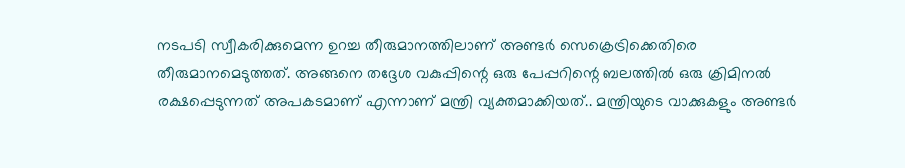നടപടി സ്വീകരിക്കുമെന്ന ഉറച്ച തീരുമാനത്തിലാണ് അണ്ടർ സെക്രെട്രിക്കെതിരെ തീരുമാനമെടുത്തത്. അങ്ങനെ തദ്ദേശ വകുപ്പിന്റെ ഒരു പേപ്പറിന്റെ ബലത്തിൽ ഒരു ക്രിമിനൽ രക്ഷപ്പെടുന്നത് അപകടമാണ് എന്നാണ് മന്ത്രി വ്യക്തമാക്കിയത്.. മന്ത്രിയുടെ വാക്കുകളും അണ്ടർ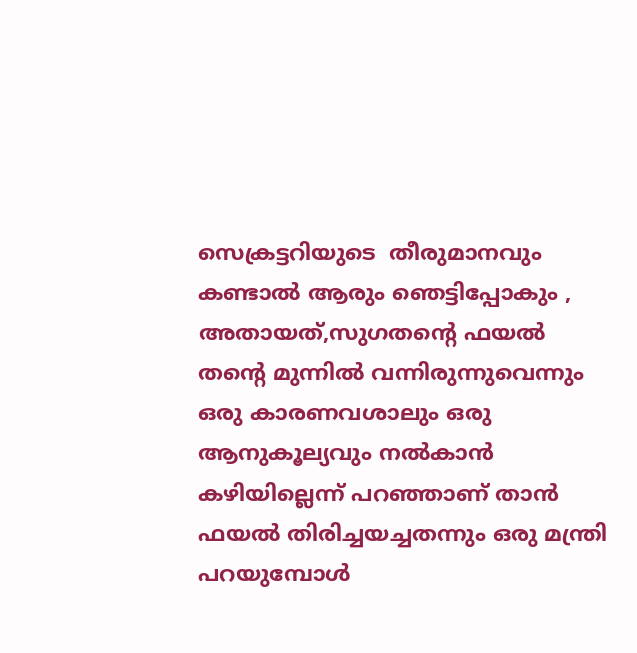സെക്രട്ടറിയുടെ  തീരുമാനവും കണ്ടാൽ ആരും ഞെട്ടിപ്പോകും , അതായത്,സുഗതന്റെ ഫയൽ തന്റെ മുന്നിൽ വന്നിരുന്നുവെന്നും ഒരു കാരണവശാലും ഒരു ആനുകൂല്യവും നൽകാൻ കഴിയില്ലെന്ന് പറഞ്ഞാണ് താൻ ഫയൽ തിരിച്ചയച്ചതന്നും ഒരു മന്ത്രി പറയുമ്പോൾ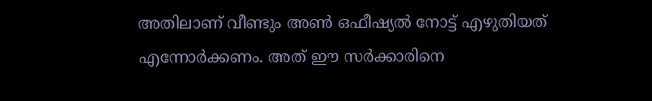അതിലാണ് വീണ്ടും അൺ ഒഫീഷ്യൽ നോട്ട് എഴുതിയത് എന്നോർക്കണം. അത് ഈ സർക്കാരിനെ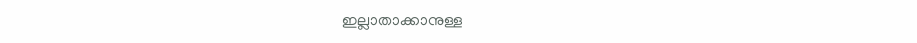ഇല്ലാതാക്കാനുള്ള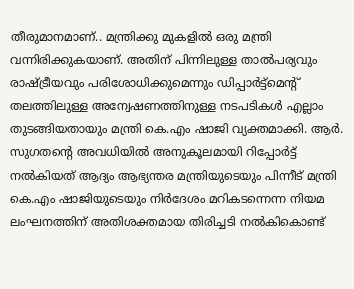തീരുമാനമാണ്.. മന്ത്രിക്കു മുകളിൽ ഒരു മന്ത്രി വന്നിരിക്കുകയാണ്. അതിന് പിന്നിലുള്ള താൽപര്യവും രാഷ്ട്രീയവും പരിശോധിക്കുമെന്നും ഡിപ്പാർട്ട്മെന്റ് തലത്തിലുള്ള അന്വേഷണത്തിനുള്ള നടപടികൾ എല്ലാം തുടങ്ങിയതായും മന്ത്രി കെ.എം ഷാജി വ്യക്തമാക്കി. ആര്‍. സുഗതന്റെ അവധിയിൽ അനുകൂലമായി റിപ്പോർട്ട് നൽകിയത് ആദ്യം ആഭ്യന്തര മന്ത്രിയുടെയും പിന്നീട് മന്ത്രി കെ.എം ഷാജിയുടെയും നിർദേശം മറികടന്നെന്ന നിയമ ലംഘനത്തിന് അതിശക്തമായ തിരിച്ചടി നൽകികൊണ്ട്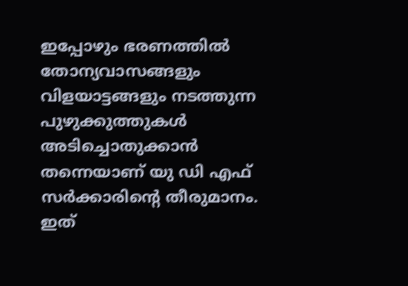ഇപ്പോഴും ഭരണത്തിൽ തോന്യവാസങ്ങളും വിളയാട്ടങ്ങളും നടത്തുന്ന പുഴുക്കുത്തുകൾ അടിച്ചൊതുക്കാൻ തന്നെയാണ് യു ഡി എഫ് സർക്കാരിന്റെ തീരുമാനം.  ഇത്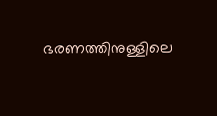ഭരണത്തിനുള്ളിലെ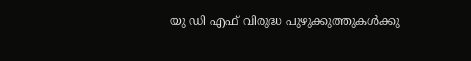യു ഡി എഫ് വിരുദ്ധ പുഴുക്കുത്തുകൾക്കു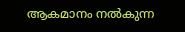ആകമാനം നൽകുന്ന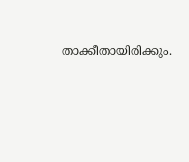താക്കീതായിരിക്കും.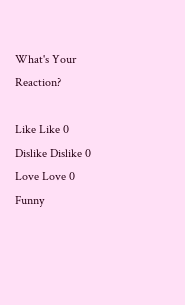What's Your Reaction?

Like Like 0
Dislike Dislike 0
Love Love 0
Funny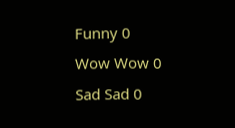Funny 0
Wow Wow 0
Sad Sad 0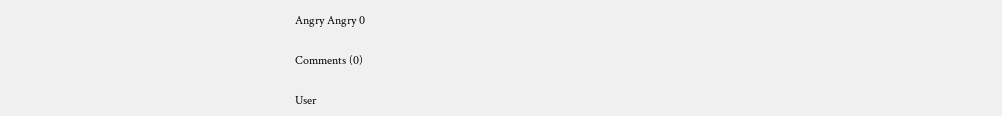Angry Angry 0

Comments (0)

User